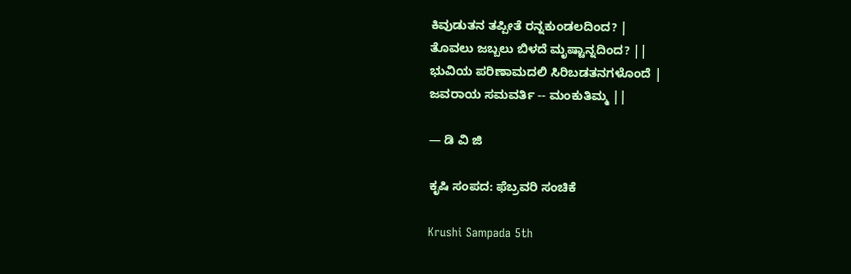ಕಿವುಡುತನ ತಪ್ಪೀತೆ ರನ್ನಕುಂಡಲದಿಂದ? |
ತೊವಲು ಜಬ್ಬಲು ಬಿಳದೆ ಮೃಷ್ಟಾನ್ನದಿಂದ? ||
ಭುವಿಯ ಪರಿಣಾಮದಲಿ ಸಿರಿಬಡತನಗಳೊಂದೆ |
ಜವರಾಯ ಸಮವರ್ತಿ -- ಮಂಕುತಿಮ್ಮ ||

— ಡಿ ವಿ ಜಿ

ಕೃಷಿ ಸಂಪದ: ಫೆಬ್ರವರಿ ಸಂಚಿಕೆ

Krushi Sampada 5th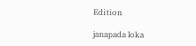Edition

janapada loka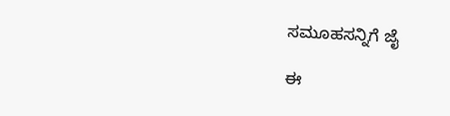ಸಮೂಹಸನ್ನಿಗೆ ಜೈ

ಈ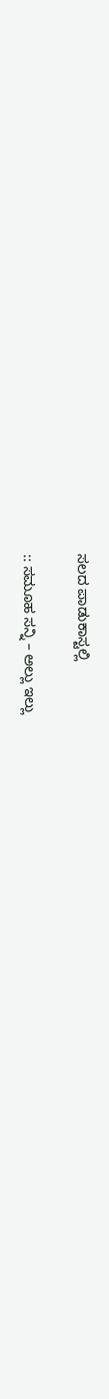ಸಲದ ಪಾಡುಕಾಸ್ಟಲ್ಲಿ

:: ಸಮೂಹ ಸನ್ನಿ – ಅಲ್ಲು ಇಲ್ಲು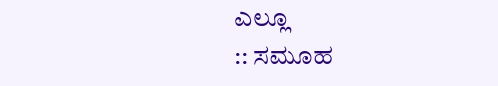ಎಲ್ಲೂ
:: ಸಮೂಹ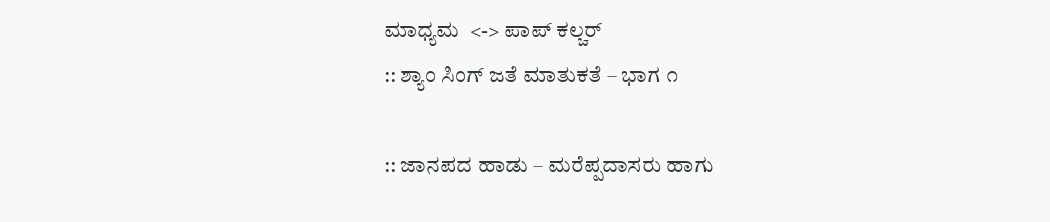ಮಾಧ್ಯಮ  <-> ಪಾಪ್ ಕಲ್ಚರ್
:: ಶ್ಯಾಂ ಸಿಂಗ್ ಜತೆ ಮಾತುಕತೆ – ಭಾಗ ೧

:: ಜಾನಪದ ಹಾಡು – ಮರೆಪ್ಪದಾಸರು ಹಾಗು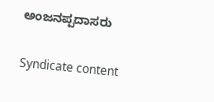ಅಂಜನಪ್ಪದಾಸರು

Syndicate content